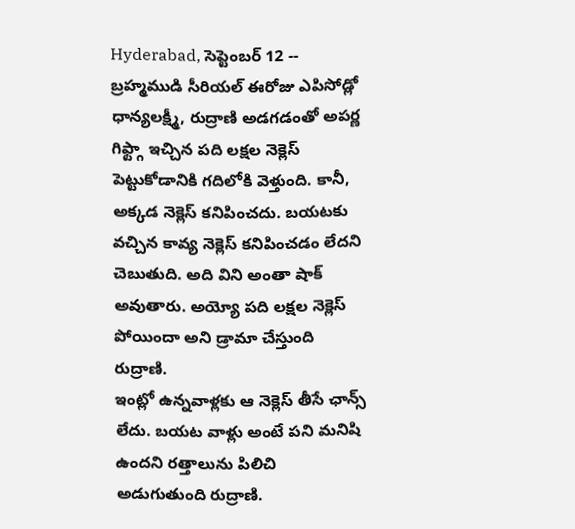Hyderabad, సెప్టెంబర్ 12 -- బ్రహ్మముడి సీరియల్ ఈరోజు ఎపిసోడ్లో ధాన్యలక్ష్మీ, రుద్రాణి అడగడంతో అపర్ణ గిఫ్ట్గా ఇచ్చిన పది లక్షల నెక్లెస్ పెట్టుకోడానికి గదిలోకి వెళ్తుంది. కానీ, అక్కడ నెక్లెస్ కనిపించదు. బయటకు వచ్చిన కావ్య నెక్లెస్ కనిపించడం లేదని చెబుతుది. అది విని అంతా షాక్ అవుతారు. అయ్యో పది లక్షల నెక్లెస్ పోయిందా అని డ్రామా చేస్తుంది రుద్రాణి.
ఇంట్లో ఉన్నవాళ్లకు ఆ నెక్లెస్ తీసే ఛాన్స్ లేదు. బయట వాళ్లు అంటే పని మనిషి ఉందని రత్తాలును పిలిచి అడుగుతుంది రుద్రాణి.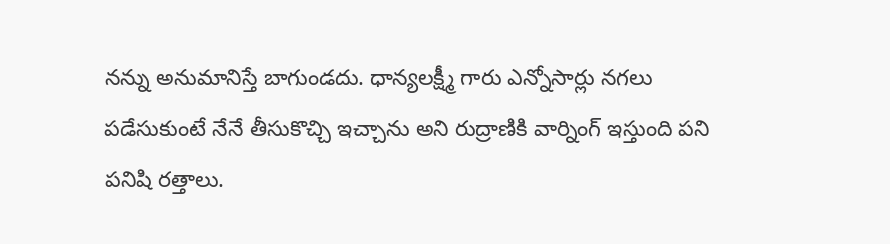నన్ను అనుమానిస్తే బాగుండదు. ధాన్యలక్ష్మీ గారు ఎన్నోసార్లు నగలు పడేసుకుంటే నేనే తీసుకొచ్చి ఇచ్చాను అని రుద్రాణికి వార్నింగ్ ఇస్తుంది పని పనిషి రత్తాలు.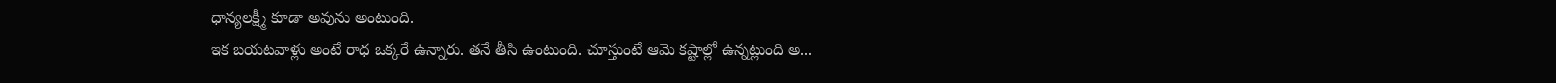ధాన్యలక్ష్మీ కూడా అవును అంటుంది.
ఇక బయటవాళ్లు అంటే రాధ ఒక్కరే ఉన్నారు. తనే తీసి ఉంటుంది. చూస్తుంటే ఆమె కష్టాల్లో ఉన్నట్లుంది అ...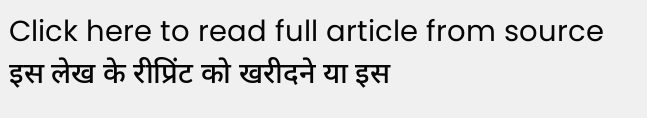Click here to read full article from source
इस लेख के रीप्रिंट को खरीदने या इस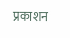प्रकाशन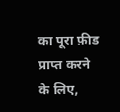का पूरा फ़ीड प्राप्त करने के लिए,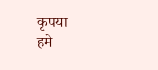कृपया
हमे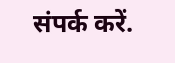संपर्क करें.